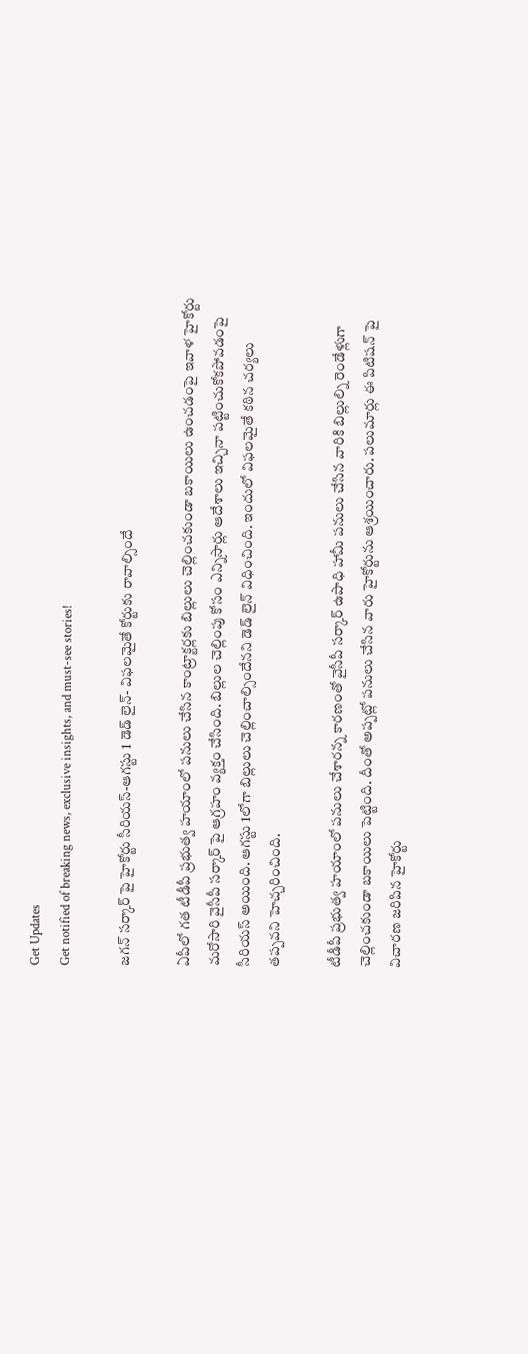Get Updates
Get notified of breaking news, exclusive insights, and must-see stories!

జగన్ సర్కార్ పై హైకోర్టు సీరియస్-ఆగస్టు 1 డెడ్ లైన్- విఫలమైతే కోర్టుకు రావాల్సిందే

ఏపీలో గత టీడీపీ ప్రభుత్వ హయాంలో పనులు చేసిన కాంట్రాక్టర్లకు బిల్లులు చెల్లించకుండా బకాయిలు ఉంచడంపై ఇవాళ హైకోర్టు మరోసారి వైసీపీ సర్కార్ పై ఆగ్రహం వ్యక్తం చేసింది. బిల్లుల చెల్లింపు కోసం ఎన్నిసార్లు ఆదేశాలు ఇచ్చినా పట్టించుకోకపోవడంపై సీరియస్ అయింది. ఆగస్టు 1లోగా బిల్లులు చెల్లించాల్సిందేనని డెడ్ లైన్ విధించింది. ఇందులో విఫలమైతే కఠిన చర్యలు తప్పవని హెచ్చరించింది.

టీడీపీ ప్రభుత్వ హయాంలో పనులు చేశారన్న కారణంతో వైసీపీ సర్కార్ ఉపాధి హామీ పనులు చేసిన వారికి బిల్లుల్ని రెండేళ్లుగా చెల్లించకుండా బకాయిలు పెట్టింది. దీంతో అప్పట్లో పనులు చేసిన వారు హైకోర్టును ఆశ్రయించారు. పలుమార్లు ఈ పిటిషన్ పై విచారణ జరిపిన హైకోర్టు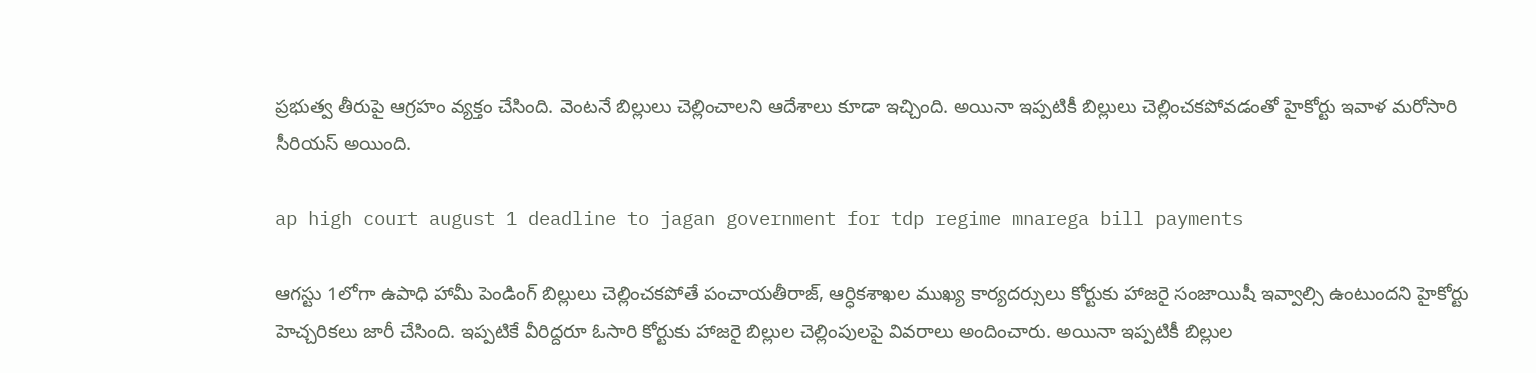ప్రభుత్వ తీరుపై ఆగ్రహం వ్యక్తం చేసింది. వెంటనే బిల్లులు చెల్లించాలని ఆదేశాలు కూడా ఇచ్చింది. అయినా ఇప్పటికీ బిల్లులు చెల్లించకపోవడంతో హైకోర్టు ఇవాళ మరోసారి సీరియస్ అయింది.

ap high court august 1 deadline to jagan government for tdp regime mnarega bill payments

ఆగస్టు 1లోగా ఉపాధి హామీ పెండింగ్ బిల్లులు చెల్లించకపోతే పంచాయతీరాజ్, ఆర్ధికశాఖల ముఖ్య కార్యదర్సులు కోర్టుకు హాజరై సంజాయిషీ ఇవ్వాల్సి ఉంటుందని హైకోర్టు హెచ్చరికలు జారీ చేసింది. ఇప్పటికే వీరిద్దరూ ఓసారి కోర్టుకు హాజరై బిల్లుల చెల్లింపులపై వివరాలు అందించారు. అయినా ఇప్పటికీ బిల్లుల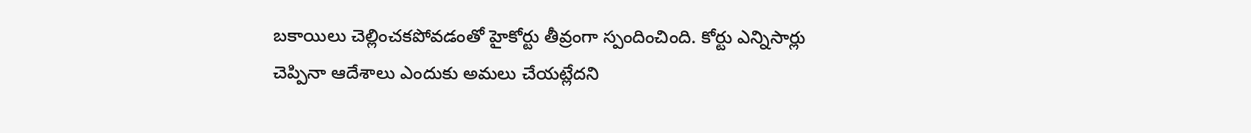బకాయిలు చెల్లించకపోవడంతో హైకోర్టు తీవ్రంగా స్పందించింది. కోర్టు ఎన్నిసార్లు చెప్పినా ఆదేశాలు ఎందుకు అమలు చేయట్లేదని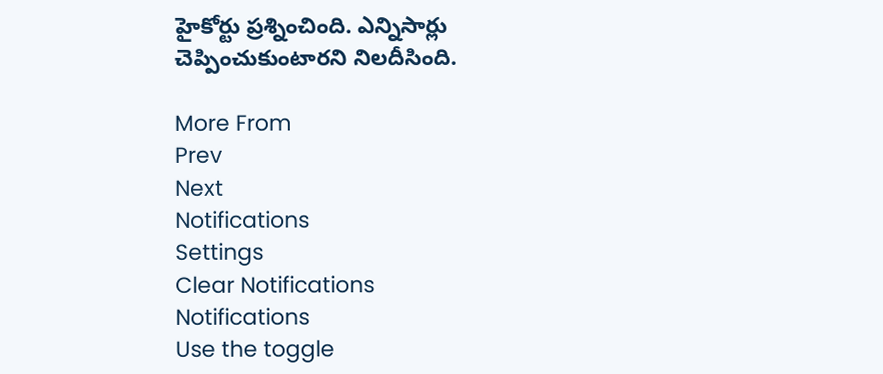హైకోర్టు ప్రశ్నించింది. ఎన్నిసార్లు చెప్పించుకుంటారని నిలదీసింది.

More From
Prev
Next
Notifications
Settings
Clear Notifications
Notifications
Use the toggle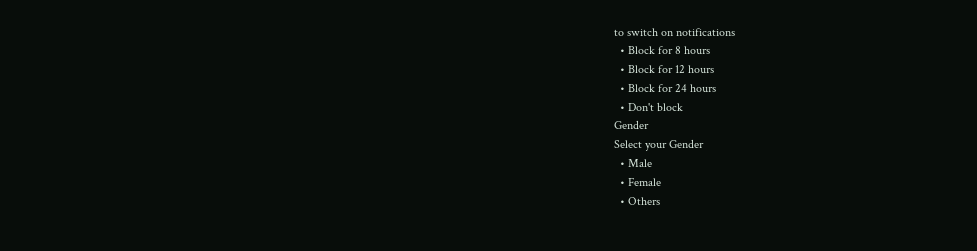to switch on notifications
  • Block for 8 hours
  • Block for 12 hours
  • Block for 24 hours
  • Don't block
Gender
Select your Gender
  • Male
  • Female
  • Others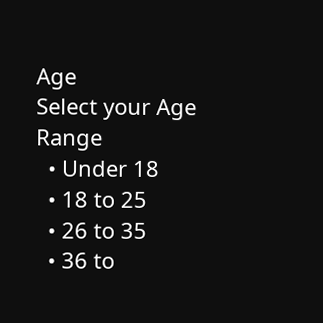Age
Select your Age Range
  • Under 18
  • 18 to 25
  • 26 to 35
  • 36 to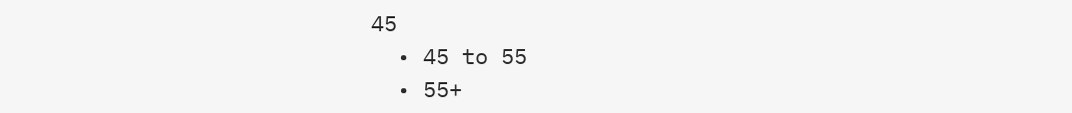45
  • 45 to 55
  • 55+